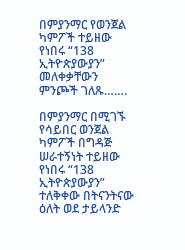በምያንማር የወንጀል ካምፖች ተይዘው የነበሩ “138 ኢትዮጵያውያን” መለቀቃቸውን ምንጮች ገለጹ…….

በምያንማር በሚገኙ የሳይበር ወንጀል ካምፖች በግዳጅ ሠራተኝነት ተይዘው የነበሩ “138 ኢትዮጵያውያን” ተለቅቀው በትናንትናው ዕለት ወደ ታይላንድ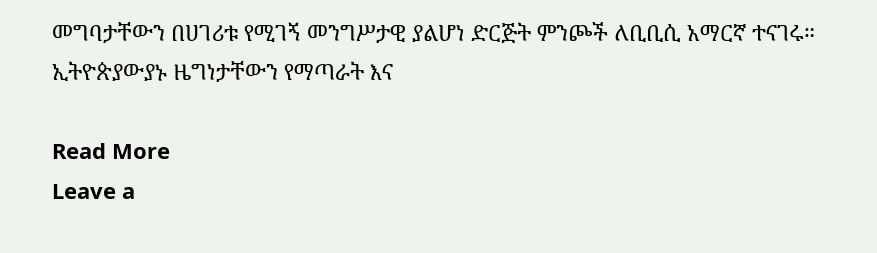መግባታቸውን በሀገሪቱ የሚገኝ መንግሥታዊ ያልሆነ ድርጅት ምንጮች ለቢቢሲ አማርኛ ተናገሩ። ኢትዮጵያውያኑ ዜግነታቸውን የማጣራት እና

Read More
Leave a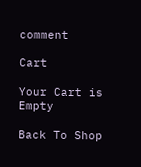comment

Cart

Your Cart is Empty

Back To Shop